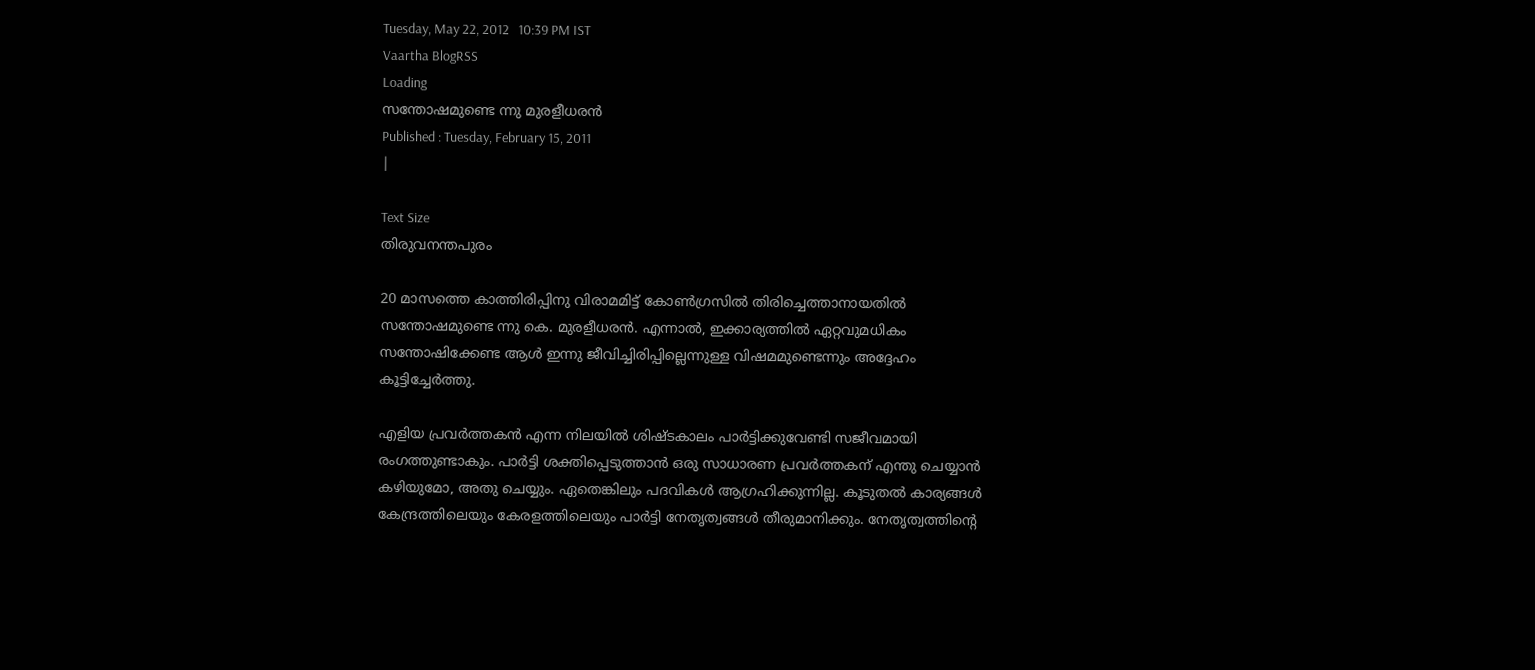Tuesday, May 22, 2012   10:39 PM IST
Vaartha BlogRSS
Loading
സന്തോഷമുണ്ടെ ന്നു മുരളീധരന്‍
Published : Tuesday, February 15, 2011
|

Text Size
തിരുവനന്തപുരം

20 മാസത്തെ കാത്തിരിപ്പിനു വിരാമമിട്ട് കോണ്‍ഗ്രസില്‍ തിരിച്ചെത്താനായതില്‍ സന്തോഷമുണ്ടെ ന്നു കെ. മുരളീധരന്‍. എന്നാല്‍, ഇക്കാര്യത്തില്‍ ഏറ്റവുമധികം സന്തോഷിക്കേണ്ട ആള്‍ ഇന്നു ജീവിച്ചിരിപ്പില്ലെന്നുള്ള വിഷമമുണ്ടെന്നും അദ്ദേഹം കൂട്ടിച്ചേര്‍ത്തു.

എളിയ പ്രവര്‍ത്തകന്‍ എന്ന നിലയില്‍ ശിഷ്ടകാലം പാര്‍ട്ടിക്കുവേണ്ടി സജീവമായി രംഗത്തുണ്ടാകും. പാര്‍ട്ടി ശക്തിപ്പെടുത്താന്‍ ഒരു സാധാരണ പ്രവര്‍ത്തകന് എന്തു ചെയ്യാന്‍ കഴിയുമോ, അതു ചെയ്യും. ഏതെങ്കിലും പദവികള്‍ ആഗ്രഹിക്കുന്നില്ല. കൂടുതല്‍ കാര്യങ്ങള്‍ കേന്ദ്രത്തിലെയും കേരളത്തിലെയും പാര്‍ട്ടി നേതൃത്വങ്ങള്‍ തീരുമാനിക്കും. നേതൃത്വത്തിന്‍റെ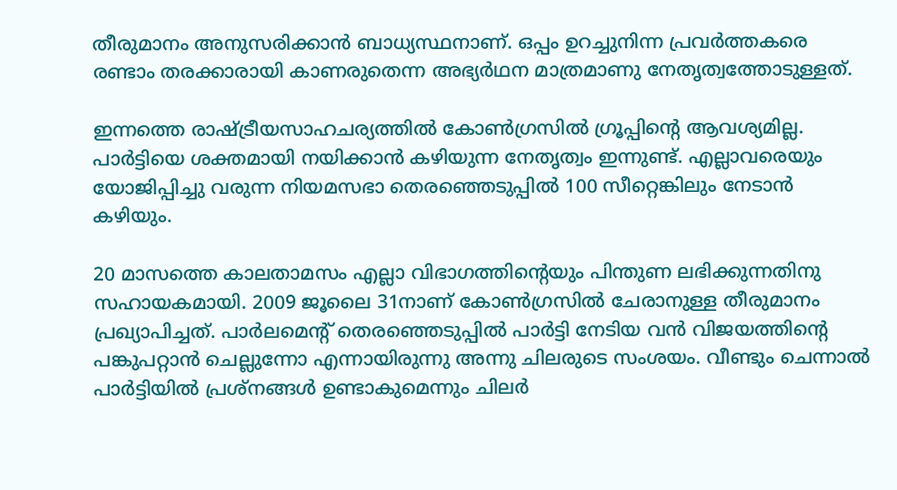തീരുമാനം അനുസരിക്കാന്‍ ബാധ്യസ്ഥനാണ്. ഒപ്പം ഉറച്ചുനിന്ന പ്രവര്‍ത്തകരെ രണ്ടാം തരക്കാരായി കാണരുതെന്ന അഭ്യര്‍ഥന മാത്രമാണു നേതൃത്വത്തോടുള്ളത്.

ഇന്നത്തെ രാഷ്ട്രീയസാഹചര്യത്തില്‍ കോണ്‍ഗ്രസില്‍ ഗ്രൂപ്പിന്‍റെ ആവശ്യമില്ല. പാര്‍ട്ടിയെ ശക്തമായി നയിക്കാന്‍ കഴിയുന്ന നേതൃത്വം ഇന്നുണ്ട്. എല്ലാവരെയും യോജിപ്പിച്ചു വരുന്ന നിയമസഭാ തെരഞ്ഞെടുപ്പില്‍ 100 സീറ്റെങ്കിലും നേടാന്‍ കഴിയും.

20 മാസത്തെ കാലതാമസം എല്ലാ വിഭാഗത്തിന്‍റെയും പിന്തുണ ലഭിക്കുന്നതിനു സഹായകമായി. 2009 ജൂലൈ 31നാണ് കോണ്‍ഗ്രസില്‍ ചേരാനുള്ള തീരുമാനം പ്രഖ്യാപിച്ചത്. പാര്‍ലമെന്‍റ് തെരഞ്ഞെടുപ്പില്‍ പാര്‍ട്ടി നേടിയ വന്‍ വിജയത്തിന്‍റെ പങ്കുപറ്റാന്‍ ചെല്ലുന്നോ എന്നായിരുന്നു അന്നു ചിലരുടെ സംശയം. വീണ്ടും ചെന്നാല്‍ പാര്‍ട്ടിയില്‍ പ്രശ്നങ്ങള്‍ ഉണ്ടാകുമെന്നും ചിലര്‍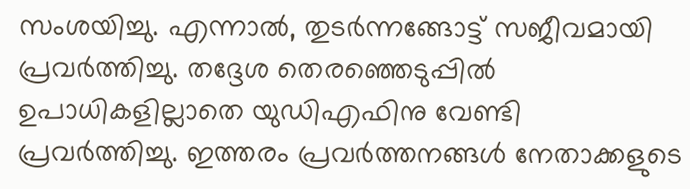സംശയിച്ചു. എന്നാല്‍, തുടര്‍ന്നങ്ങോട്ട് സജീവമായി പ്രവര്‍ത്തിച്ചു. തദ്ദേശ തെരഞ്ഞെടുപ്പില്‍ ഉപാധികളില്ലാതെ യുഡിഎഫിനു വേണ്ടി പ്രവര്‍ത്തിച്ചു. ഇത്തരം പ്രവര്‍ത്തനങ്ങള്‍ നേതാക്കളുടെ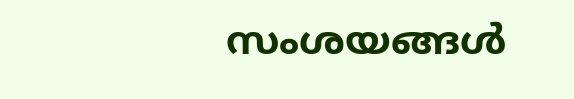സംശയങ്ങള്‍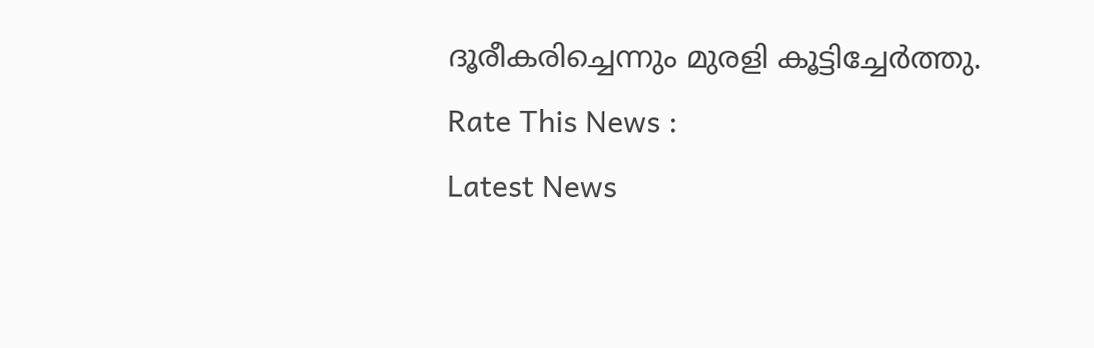ദൂരീകരിച്ചെന്നും മുരളി കൂട്ടിച്ചേര്‍ത്തു.
Rate This News :
Latest News